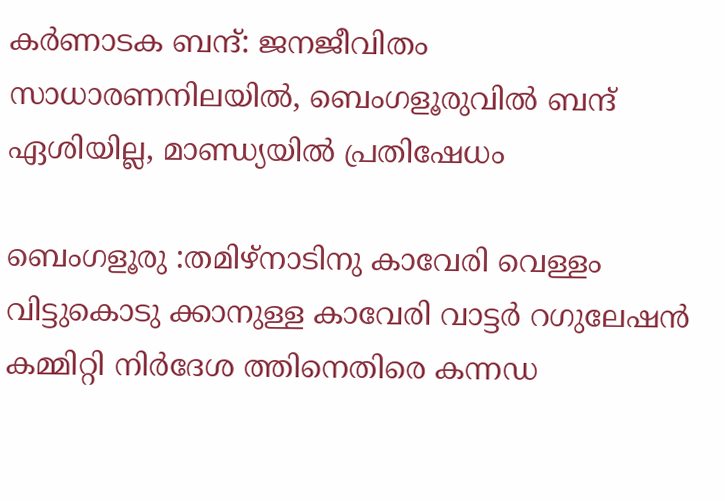കര്‍ണാടക ബന്ദ്: ജനജീവിതം സാധാരണനിലയില്‍, ബെംഗളൂരുവില്‍ ബന്ദ് ഏശിയില്ല, മാണ്ഡ്യയില്‍ പ്രതിഷേധം

ബെംഗളൂരു :തമിഴ്നാടിനു കാവേരി വെള്ളം വിട്ടുകൊടു ക്കാനുള്ള കാവേരി വാട്ടർ റഗുലേഷൻ കമ്മിറ്റി നിർദേശ ത്തിനെതിരെ കന്നഡ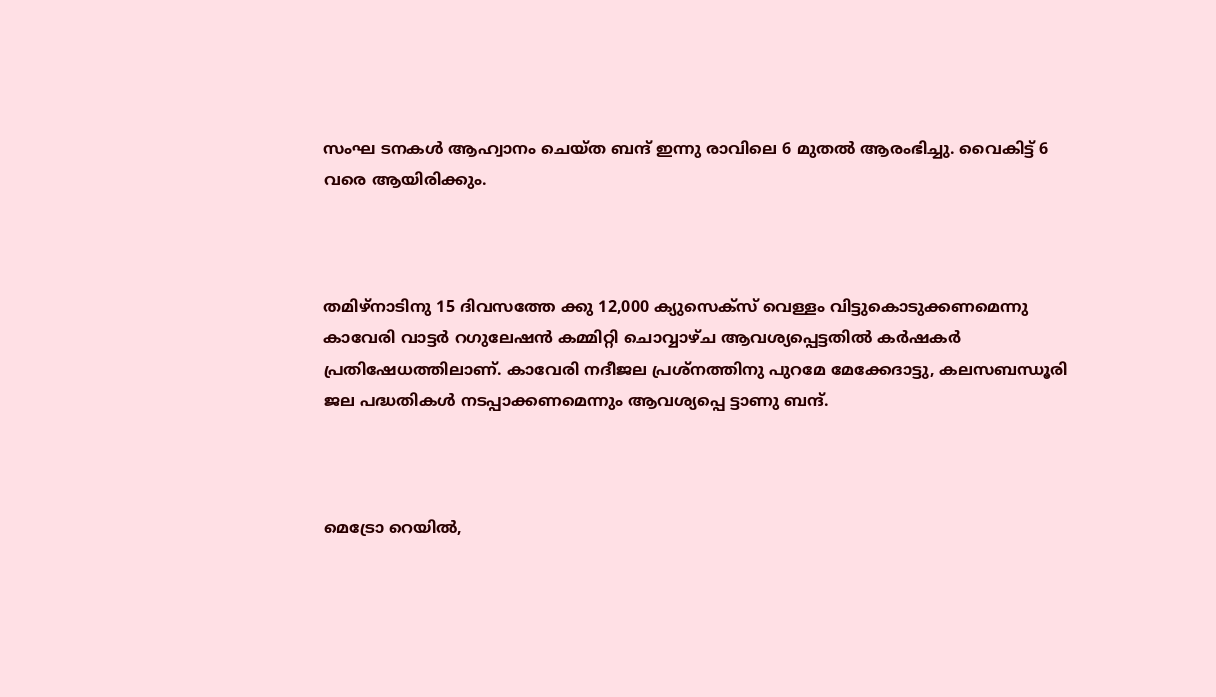സംഘ ടനകൾ ആഹ്വാനം ചെയ്ത ബന്ദ് ഇന്നു രാവിലെ 6 മുതൽ ആരംഭിച്ചു. വൈകിട്ട് 6 വരെ ആയിരിക്കും.



തമിഴ്‌നാടിനു 15 ദിവസത്തേ ക്കു 12,000 ക്യുസെക്സ് വെള്ളം വിട്ടുകൊടുക്കണമെന്നു കാവേരി വാട്ടർ റഗുലേഷൻ കമ്മിറ്റി ചൊവ്വാഴ്ച ആവശ്യപ്പെട്ടതിൽ കർഷകർ പ്രതിഷേധത്തിലാണ്. കാവേരി നദീജല പ്രശ്‌നത്തിനു പുറമേ മേക്കേദാട്ടു, കലസബന്ധൂരി ജല പദ്ധതികൾ നടപ്പാക്കണമെന്നും ആവശ്യപ്പെ ട്ടാണു ബന്ദ്.



മെട്രോ റെയില്‍,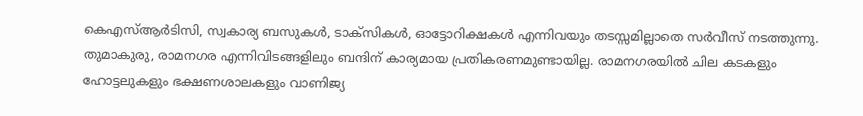കെഎസ്ആര്‍ടിസി, സ്വകാര്യ ബസുകള്‍, ടാക്‌സികള്‍, ഓട്ടോറിക്ഷകള്‍ എന്നിവയും തടസ്സമില്ലാതെ സര്‍വീസ് നടത്തുന്നു. തുമാകുരു, രാമനഗര എന്നിവിടങ്ങളിലും ബന്ദിന് കാര്യമായ പ്രതികരണമുണ്ടായില്ല. രാമനഗരയില്‍ ചില കടകളും ഹോട്ടലുകളും ഭക്ഷണശാലകളും വാണിജ്യ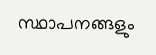സ്ഥാപനങ്ങളും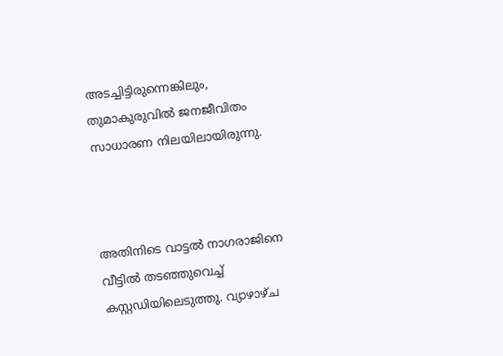അടച്ചിട്ടിരുന്നെങ്കിലും, തുമാകുരുവില്‍ ജനജീവിതം സാധാരണ നിലയിലായിരുന്നു.



അതിനിടെ വാട്ടല്‍ നാഗരാജിനെ വീട്ടില്‍ തടഞ്ഞുവെച്ച് കസ്റ്റഡിയിലെടുത്തു. വ്യാഴാഴ്ച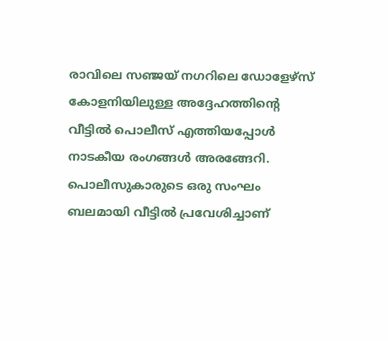രാവിലെ സഞ്ജയ് നഗറിലെ ഡോളേഴ്‌സ് കോളനിയിലുള്ള അദ്ദേഹത്തിന്റെ വീട്ടില്‍ പൊലീസ് എത്തിയപ്പോള്‍ നാടകീയ രംഗങ്ങള്‍ അരങ്ങേറി. പൊലീസുകാരുടെ ഒരു സംഘം ബലമായി വീട്ടില്‍ പ്രവേശിച്ചാണ്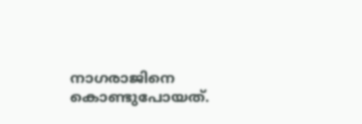നാഗരാജിനെ കൊണ്ടുപോയത്.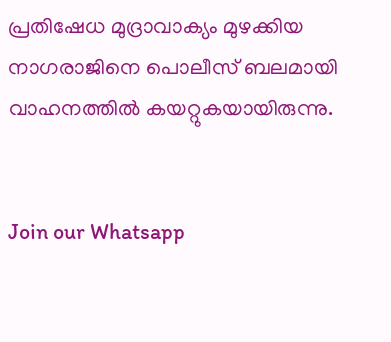പ്രതിഷേധ മുദ്രാവാക്യം മുഴക്കിയ നാഗരാജിനെ പൊലീസ് ബലമായി വാഹനത്തില്‍ കയറ്റുകയായിരുന്നു.


Join our Whatsapp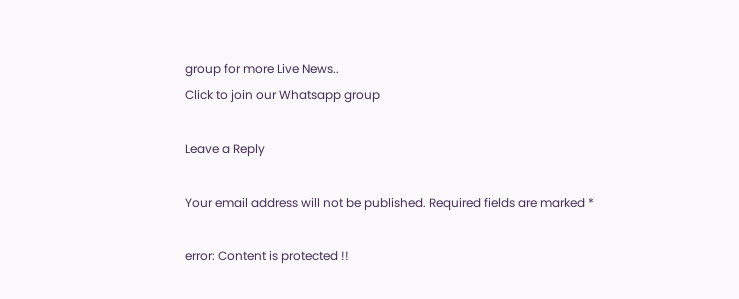group for more Live News..
Click to join our Whatsapp group

Leave a Reply

Your email address will not be published. Required fields are marked *

error: Content is protected !!